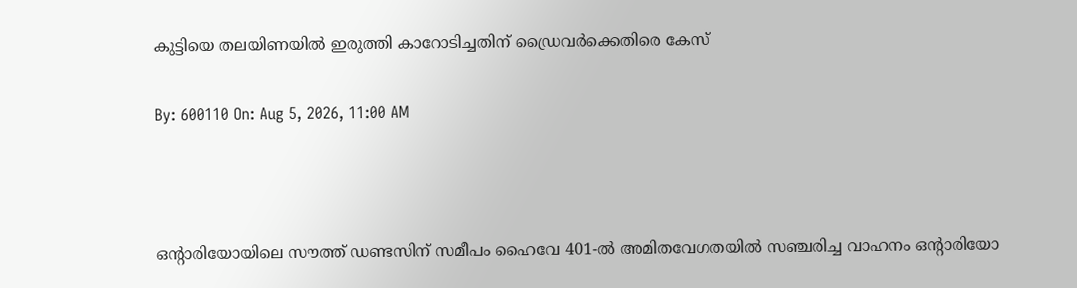കുട്ടിയെ തലയിണയിൽ ഇരുത്തി കാറോടിച്ചതിന് ഡ്രൈവർക്കെതിരെ കേസ്

By: 600110 On: Aug 5, 2026, 11:00 AM



ഒൻ്റാരിയോയിലെ സൗത്ത് ഡണ്ടസിന് സമീപം ഹൈവേ 401-ൽ അമിതവേഗതയിൽ സഞ്ചരിച്ച വാഹനം ഒൻ്റാരിയോ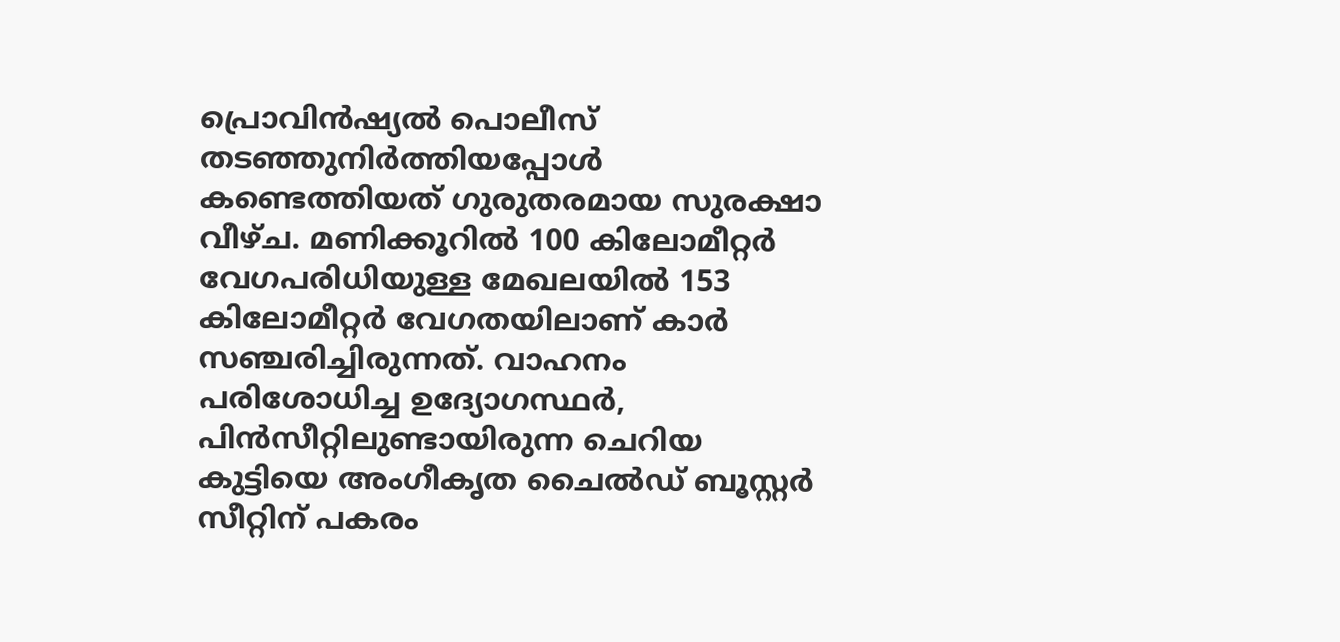പ്രൊവിൻഷ്യൽ പൊലീസ് തടഞ്ഞുനിർത്തിയപ്പോൾ കണ്ടെത്തിയത് ഗുരുതരമായ സുരക്ഷാ വീഴ്ച. മണിക്കൂറിൽ 100 കിലോമീറ്റർ വേഗപരിധിയുള്ള മേഖലയിൽ 153 കിലോമീറ്റർ വേഗതയിലാണ് കാർ സഞ്ചരിച്ചിരുന്നത്. വാഹനം പരിശോധിച്ച ഉദ്യോഗസ്ഥർ, പിൻസീറ്റിലുണ്ടായിരുന്ന ചെറിയ കുട്ടിയെ അംഗീകൃത ചൈൽഡ് ബൂസ്റ്റർ സീറ്റിന് പകരം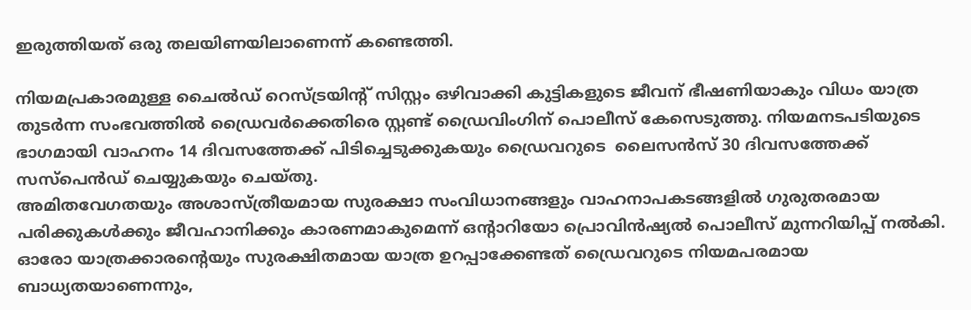ഇരുത്തിയത് ഒരു തലയിണയിലാണെന്ന് കണ്ടെത്തി.

നിയമപ്രകാരമുള്ള ചൈൽഡ് റെസ്ട്രയിൻ്റ് സിസ്റ്റം ഒഴിവാക്കി കുട്ടികളുടെ ജീവന് ഭീഷണിയാകും വിധം യാത്ര തുടർന്ന സംഭവത്തിൽ ഡ്രൈവർക്കെതിരെ സ്റ്റണ്ട് ഡ്രൈവിംഗിന് പൊലീസ് കേസെടുത്തു. നിയമനടപടിയുടെ ഭാഗമായി വാഹനം 14 ദിവസത്തേക്ക് പിടിച്ചെടുക്കുകയും ഡ്രൈവറുടെ  ലൈസൻസ് 30 ദിവസത്തേക്ക് സസ്പെൻഡ് ചെയ്യുകയും ചെയ്തു.
അമിതവേഗതയും അശാസ്ത്രീയമായ സുരക്ഷാ സംവിധാനങ്ങളും വാഹനാപകടങ്ങളിൽ ഗുരുതരമായ പരിക്കുകൾക്കും ജീവഹാനിക്കും കാരണമാകുമെന്ന് ഒന്റാറിയോ പ്രൊവിൻഷ്യൽ പൊലീസ് മുന്നറിയിപ്പ് നൽകി. ഓരോ യാത്രക്കാരൻ്റെയും സുരക്ഷിതമായ യാത്ര ഉറപ്പാക്കേണ്ടത് ഡ്രൈവറുടെ നിയമപരമായ ബാധ്യതയാണെന്നും,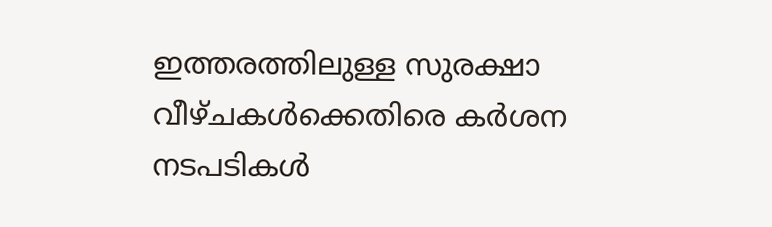ഇത്തരത്തിലുള്ള സുരക്ഷാ വീഴ്ചകൾക്കെതിരെ കർശന നടപടികൾ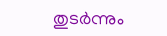തുടർന്നും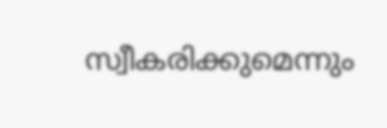സ്വീകരിക്കുമെന്നും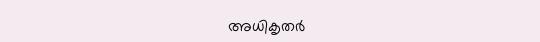അധികൃതർ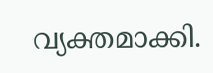വ്യക്തമാക്കി.